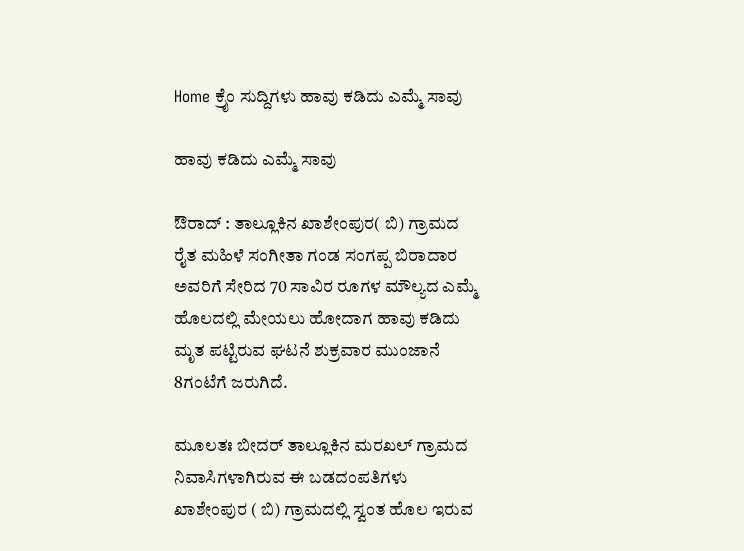Home ಕ್ರೈಂ ಸುದ್ದಿಗಳು ಹಾವು ಕಡಿದು ಎಮ್ಮೆ ಸಾವು

ಹಾವು ಕಡಿದು ಎಮ್ಮೆ ಸಾವು

ಔರಾದ್ : ತಾಲ್ಲೂಕಿನ ಖಾಶೇಂಪುರ( ಬಿ) ಗ್ರಾಮದ ರೈತ ಮಹಿಳೆ ಸಂಗೀತಾ ಗಂಡ ಸಂಗಪ್ಪ ಬಿರಾದಾರ ಅವರಿಗೆ ಸೇರಿದ 70 ಸಾವಿರ ರೂಗಳ ಮೌಲ್ಯದ ಎಮ್ಮೆ ಹೊಲದಲ್ಲಿ ಮೇಯಲು ಹೋದಾಗ ಹಾವು ಕಡಿದು ಮೃತ ಪಟ್ಟಿರುವ ಘಟನೆ ಶುಕ್ರವಾರ ಮುಂಜಾನೆ 8ಗಂಟೆಗೆ ಜರುಗಿದೆ.

ಮೂಲತಃ ಬೀದರ್ ತಾಲ್ಲೂಕಿನ ಮರಖಲ್ ಗ್ರಾಮದ ನಿವಾಸಿಗಳಾಗಿರುವ ಈ ಬಡದಂಪತಿಗಳು ಖಾಶೇಂಪುರ ( ಬಿ) ಗ್ರಾಮದಲ್ಲಿ ಸ್ವಂತ ಹೊಲ ಇರುವ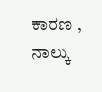ಕಾರಣ , ನಾಲ್ಕು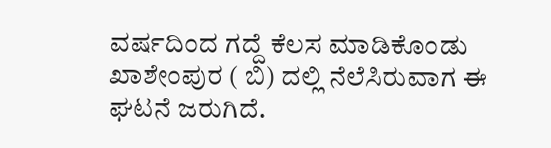ವರ್ಷದಿಂದ ಗದ್ದೆ ಕೆಲಸ ಮಾಡಿಕೊಂಡು ಖಾಶೇಂಪುರ ( ಬಿ) ದಲ್ಲಿ ನೆಲೆಸಿರುವಾಗ ಈ ಘಟನೆ ಜರುಗಿದೆ.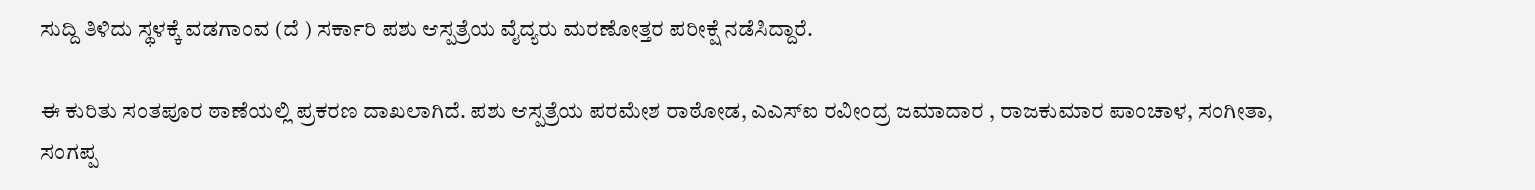ಸುದ್ದಿ ತಿಳಿದು ಸ್ಥಳಕ್ಕೆ ವಡಗಾಂವ (ದೆ ) ಸರ್ಕಾರಿ ಪಶು ಆಸ್ಪತ್ರೆಯ ವೈದ್ಯರು ಮರಣೋತ್ತರ ಪರೀಕ್ಷೆ ನಡೆಸಿದ್ದಾರೆ.

ಈ ಕುರಿತು ಸಂತಪೂರ ಠಾಣೆಯಲ್ಲಿ ಪ್ರಕರಣ ದಾಖಲಾಗಿದೆ. ಪಶು ಆಸ್ಪತ್ರೆಯ ಪರಮೇಶ ರಾಠೋಡ, ಎಎಸ್‍ಐ ರವೀಂದ್ರ ಜಮಾದಾರ , ರಾಜಕುಮಾರ ಪಾಂಚಾಳ, ಸಂಗೀತಾ, ಸಂಗಪ್ಪ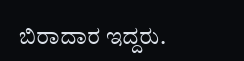ಬಿರಾದಾರ ಇದ್ದರು.